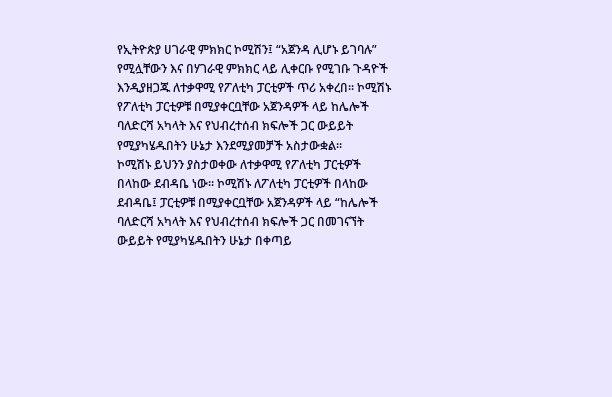የኢትዮጵያ ሀገራዊ ምክክር ኮሚሽን፤ “አጀንዳ ሊሆኑ ይገባሉ” የሚሏቸውን እና በሃገራዊ ምክክር ላይ ሊቀርቡ የሚገቡ ጉዳዮች እንዲያዘጋጁ ለተቃዋሚ የፖለቲካ ፓርቲዎች ጥሪ አቀረበ። ኮሚሽኑ የፖለቲካ ፓርቲዎቹ በሚያቀርቧቸው አጀንዳዎች ላይ ከሌሎች ባለድርሻ አካላት እና የህብረተሰብ ክፍሎች ጋር ውይይት የሚያካሄዱበትን ሁኔታ እንደሚያመቻች አስታውቋል።
ኮሚሽኑ ይህንን ያስታወቀው ለተቃዋሚ የፖለቲካ ፓርቲዎች በላከው ደብዳቤ ነው፡፡ ኮሚሽኑ ለፖለቲካ ፓርቲዎች በላከው ደብዳቤ፤ ፓርቲዎቹ በሚያቀርቧቸው አጀንዳዎች ላይ “ከሌሎች ባለድርሻ አካላት እና የህብረተሰብ ክፍሎች ጋር በመገናኘት ውይይት የሚያካሄዱበትን ሁኔታ በቀጣይ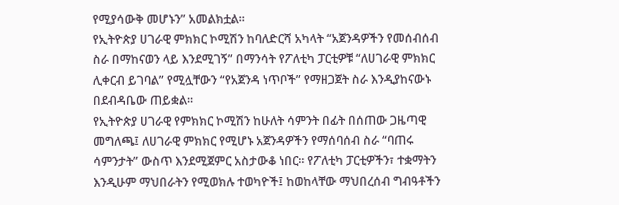የሚያሳውቅ መሆኑን” አመልክቷል።
የኢትዮጵያ ሀገራዊ ምክክር ኮሚሽን ከባለድርሻ አካላት “አጀንዳዎችን የመሰብሰብ ስራ በማከናወን ላይ እንደሚገኝ” በማንሳት የፖለቲካ ፓርቲዎቹ “ለሀገራዊ ምክክር ሊቀርብ ይገባል” የሚሏቸውን “የአጀንዳ ነጥቦች” የማዘጋጀት ስራ እንዲያከናውኑ በደብዳቤው ጠይቋል።
የኢትዮጵያ ሀገራዊ የምክክር ኮሚሽን ከሁለት ሳምንት በፊት በሰጠው ጋዜጣዊ መግለጫ፤ ለሀገራዊ ምክክር የሚሆኑ አጀንዳዎችን የማሰባሰብ ስራ “ባጠሩ ሳምንታት” ውስጥ እንደሚጀምር አስታውቆ ነበር። የፖለቲካ ፓርቲዎችን፣ ተቋማትን እንዲሁም ማህበራትን የሚወክሉ ተወካዮች፤ ከወከላቸው ማህበረሰብ ግብዓቶችን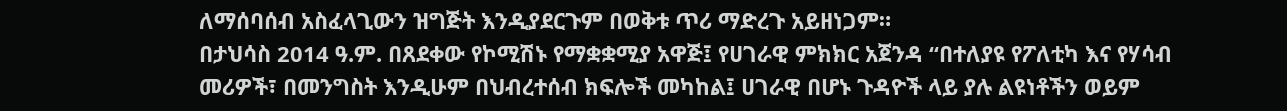ለማሰባሰብ አስፈላጊውን ዝግጅት እንዲያደርጉም በወቅቱ ጥሪ ማድረጉ አይዘነጋም።
በታህሳስ 2014 ዓ.ም. በጸደቀው የኮሚሽኑ የማቋቋሚያ አዋጅ፤ የሀገራዊ ምክክር አጀንዳ “በተለያዩ የፖለቲካ እና የሃሳብ መሪዎች፣ በመንግስት እንዲሁም በህብረተሰብ ክፍሎች መካከል፤ ሀገራዊ በሆኑ ጉዳዮች ላይ ያሉ ልዩነቶችን ወይም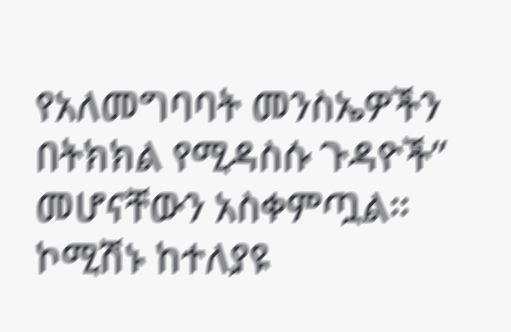የአለመግባባት መንስኤዎችን በትክክል የሚዳስሱ ጉዳዮች” መሆናቸውን አስቀምጧል። ኮሚሽኑ ከተለያዩ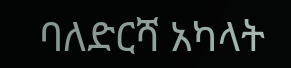ባለድርሻ አካላት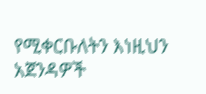የሚቀርቡለትን እነዚህን አጀንዳዎች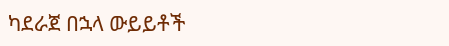ካደራጀ በኋላ ውይይቶች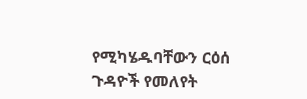የሚካሄዱባቸውን ርዕሰ ጉዳዮች የመለየት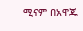ሚናም በአዋጁ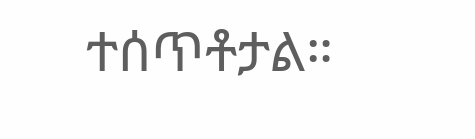ተሰጥቶታል።